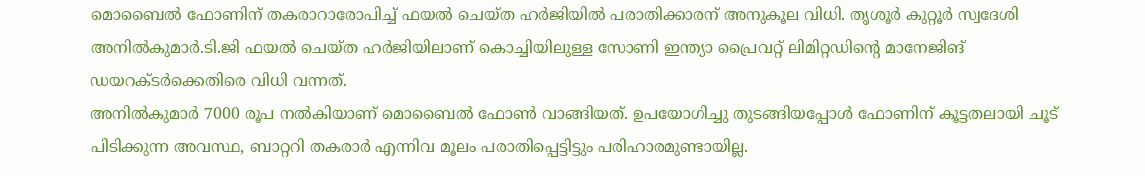മൊബൈൽ ഫോണിന് തകരാറാരോപിച്ച് ഫയൽ ചെയ്ത ഹർജിയിൽ പരാതിക്കാരന് അനുകൂല വിധി. തൃശൂർ കുറ്റൂർ സ്വദേശി അനിൽകുമാർ.ടി.ജി ഫയൽ ചെയ്ത ഹർജിയിലാണ് കൊച്ചിയിലുള്ള സോണി ഇന്ത്യാ പ്രൈവറ്റ് ലിമിറ്റഡിൻ്റെ മാനേജിങ് ഡയറക്ടർക്കെതിരെ വിധി വന്നത്.
അനിൽകുമാർ 7000 രൂപ നൽകിയാണ് മൊബൈൽ ഫോൺ വാങ്ങിയത്. ഉപയോഗിച്ചു തുടങ്ങിയപ്പോൾ ഫോണിന് കൂട്ടതലായി ചൂട് പിടിക്കുന്ന അവസ്ഥ, ബാറ്ററി തകരാർ എന്നിവ മൂലം പരാതിപ്പെട്ടിട്ടും പരിഹാരമുണ്ടായില്ല.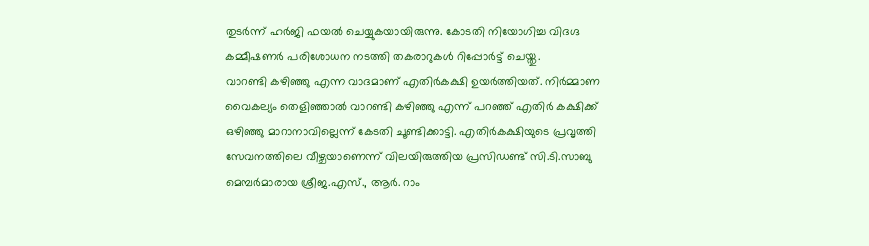തുടർന്ന് ഹർജി ഫയൽ ചെയ്യുകയായിരുന്നു. കോടതി നിയോഗിച്ച വിദഗ്ദ കമ്മീഷണർ പരിശോധന നടത്തി തകരാറുകൾ റിപ്പോർട്ട് ചെയ്തു.
വാറണ്ടി കഴിഞ്ഞു എന്ന വാദമാണ് എതിർകക്ഷി ഉയർത്തിയത്. നിർമ്മാണ വൈകല്യം തെളിഞ്ഞാൽ വാറണ്ടി കഴിഞ്ഞു എന്ന് പറഞ്ഞ് എതിർ കക്ഷിക്ക് ഒഴിഞ്ഞു മാറാനാവില്ലെന്ന് കേടതി ചൂണ്ടിക്കാട്ടി. എതിർകക്ഷിയുടെ പ്രവൃത്തി സേവനത്തിലെ വീഴ്ചയാണെന്ന് വിലയിരുത്തിയ പ്രസിഡണ്ട് സി.ടി.സാബു മെമ്പർമാരായ ശ്രീജ.എസ്., ആർ. റാം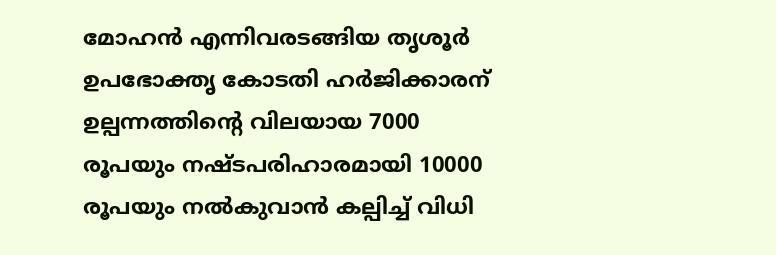മോഹൻ എന്നിവരടങ്ങിയ തൃശൂർ ഉപഭോക്തൃ കോടതി ഹർജിക്കാരന് ഉല്പന്നത്തിൻ്റെ വിലയായ 7000 രൂപയും നഷ്ടപരിഹാരമായി 10000 രൂപയും നൽകുവാൻ കല്പിച്ച് വിധി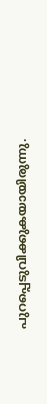പുറപ്പെടുവിക്കുകയായിരുന്നു.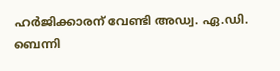ഹർജിക്കാരന് വേണ്ടി അഡ്വ. ഏ.ഡി. ബെന്നി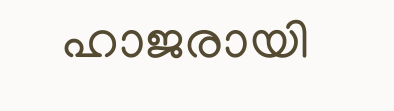ഹാജരായി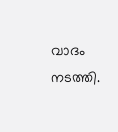വാദം നടത്തി.